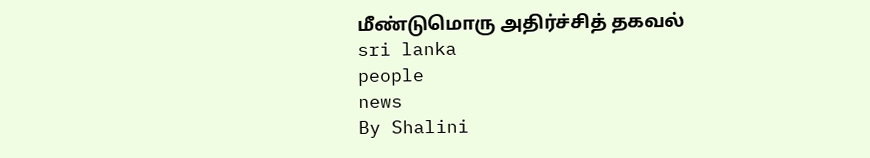மீண்டுமொரு அதிர்ச்சித் தகவல்
sri lanka
people
news
By Shalini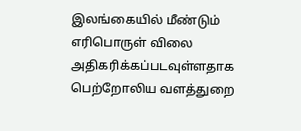இலங்கையில் மீண்டும் எரிபொருள் விலை அதிகரிக்கப்படவுள்ளதாக பெற்றோலிய வளத்துறை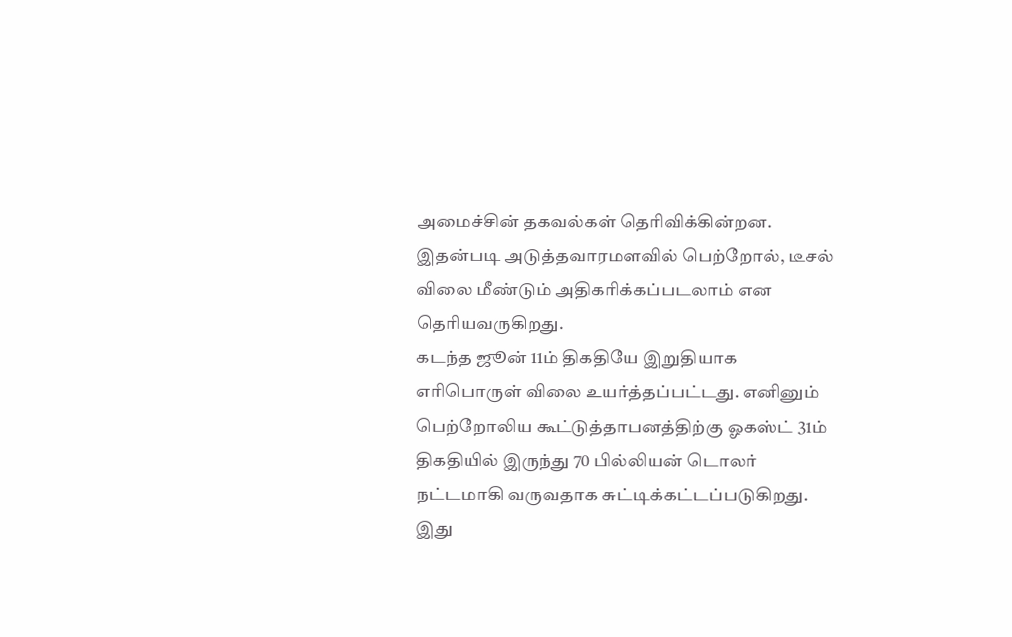அமைச்சின் தகவல்கள் தெரிவிக்கின்றன.
இதன்படி அடுத்தவாரமளவில் பெற்றோல், டீசல் விலை மீண்டும் அதிகரிக்கப்படலாம் என தெரியவருகிறது.
கடந்த ஜூன் 11ம் திகதியே இறுதியாக எரிபொருள் விலை உயர்த்தப்பட்டது. எனினும் பெற்றோலிய கூட்டுத்தாபனத்திற்கு ஓகஸ்ட் 31ம் திகதியில் இருந்து 70 பில்லியன் டொலர் நட்டமாகி வருவதாக சுட்டிக்கட்டப்படுகிறது.
இது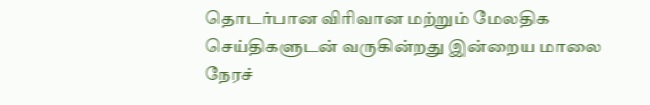தொடர்பான விரிவான மற்றும் மேலதிக செய்திகளுடன் வருகின்றது இன்றைய மாலை நேரச்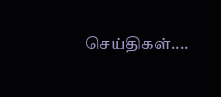செய்திகள்....